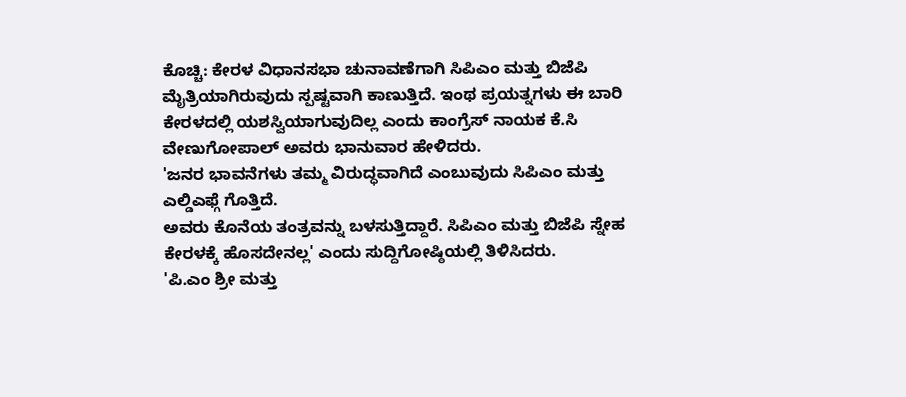ಕೊಚ್ಚಿ: ಕೇರಳ ವಿಧಾನಸಭಾ ಚುನಾವಣೆಗಾಗಿ ಸಿಪಿಎಂ ಮತ್ತು ಬಿಜೆಪಿ ಮೈತ್ರಿಯಾಗಿರುವುದು ಸ್ಪಷ್ಟವಾಗಿ ಕಾಣುತ್ತಿದೆ. ಇಂಥ ಪ್ರಯತ್ನಗಳು ಈ ಬಾರಿ ಕೇರಳದಲ್ಲಿ ಯಶಸ್ವಿಯಾಗುವುದಿಲ್ಲ ಎಂದು ಕಾಂಗ್ರೆಸ್ ನಾಯಕ ಕೆ.ಸಿ ವೇಣುಗೋಪಾಲ್ ಅವರು ಭಾನುವಾರ ಹೇಳಿದರು.
'ಜನರ ಭಾವನೆಗಳು ತಮ್ಮ ವಿರುದ್ಧವಾಗಿದೆ ಎಂಬುವುದು ಸಿಪಿಎಂ ಮತ್ತು ಎಲ್ಡಿಎಫ್ಗೆ ಗೊತ್ತಿದೆ.
ಅವರು ಕೊನೆಯ ತಂತ್ರವನ್ನು ಬಳಸುತ್ತಿದ್ದಾರೆ. ಸಿಪಿಎಂ ಮತ್ತು ಬಿಜೆಪಿ ಸ್ನೇಹ ಕೇರಳಕ್ಕೆ ಹೊಸದೇನಲ್ಲ' ಎಂದು ಸುದ್ದಿಗೋಷ್ಠಿಯಲ್ಲಿ ತಿಳಿಸಿದರು.
'ಪಿ.ಎಂ ಶ್ರೀ ಮತ್ತು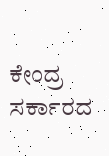ಕೇಂದ್ರ ಸರ್ಕಾರದ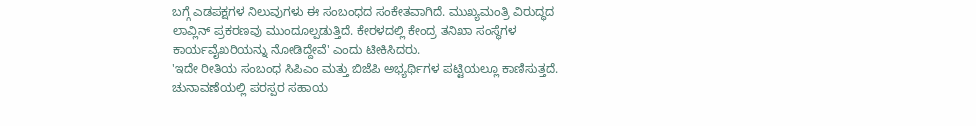ಬಗ್ಗೆ ಎಡಪಕ್ಷಗಳ ನಿಲುವುಗಳು ಈ ಸಂಬಂಧದ ಸಂಕೇತವಾಗಿದೆ. ಮುಖ್ಯಮಂತ್ರಿ ವಿರುದ್ಧದ ಲಾವ್ಲಿನ್ ಪ್ರಕರಣವು ಮುಂದೂಲ್ಪಡುತ್ತಿದೆ. ಕೇರಳದಲ್ಲಿ ಕೇಂದ್ರ ತನಿಖಾ ಸಂಸ್ಥೆಗಳ ಕಾರ್ಯವೈಖರಿಯನ್ನು ನೋಡಿದ್ದೇವೆ' ಎಂದು ಟೀಕಿಸಿದರು.
'ಇದೇ ರೀತಿಯ ಸಂಬಂಧ ಸಿಪಿಎಂ ಮತ್ತು ಬಿಜೆಪಿ ಅಭ್ಯರ್ಥಿಗಳ ಪಟ್ಟಿಯಲ್ಲೂ ಕಾಣಿಸುತ್ತದೆ. ಚುನಾವಣೆಯಲ್ಲಿ ಪರಸ್ಪರ ಸಹಾಯ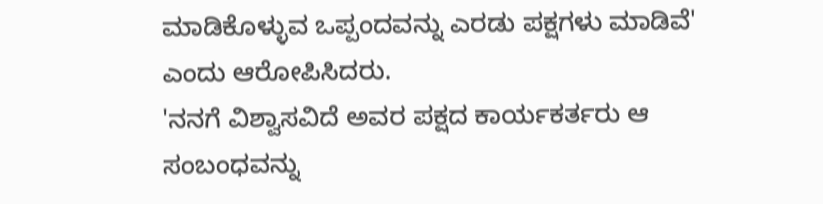ಮಾಡಿಕೊಳ್ಳುವ ಒಪ್ಪಂದವನ್ನು ಎರಡು ಪಕ್ಷಗಳು ಮಾಡಿವೆ' ಎಂದು ಆರೋಪಿಸಿದರು.
'ನನಗೆ ವಿಶ್ವಾಸವಿದೆ ಅವರ ಪಕ್ಷದ ಕಾರ್ಯಕರ್ತರು ಆ ಸಂಬಂಧವನ್ನು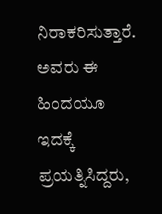ನಿರಾಕರಿಸುತ್ತಾರೆ. ಅವರು ಈ ಹಿಂದಯೂ ಇದಕ್ಕೆ ಪ್ರಯತ್ನಿಸಿದ್ದರು,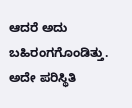ಆದರೆ ಅದು ಬಹಿರಂಗಗೊಂಡಿತ್ತು. ಅದೇ ಪರಿಸ್ಥಿತಿ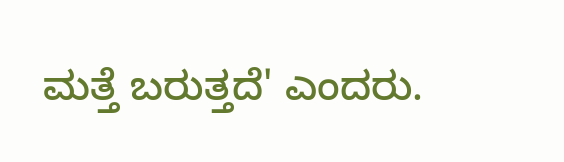ಮತ್ತೆ ಬರುತ್ತದೆ' ಎಂದರು.